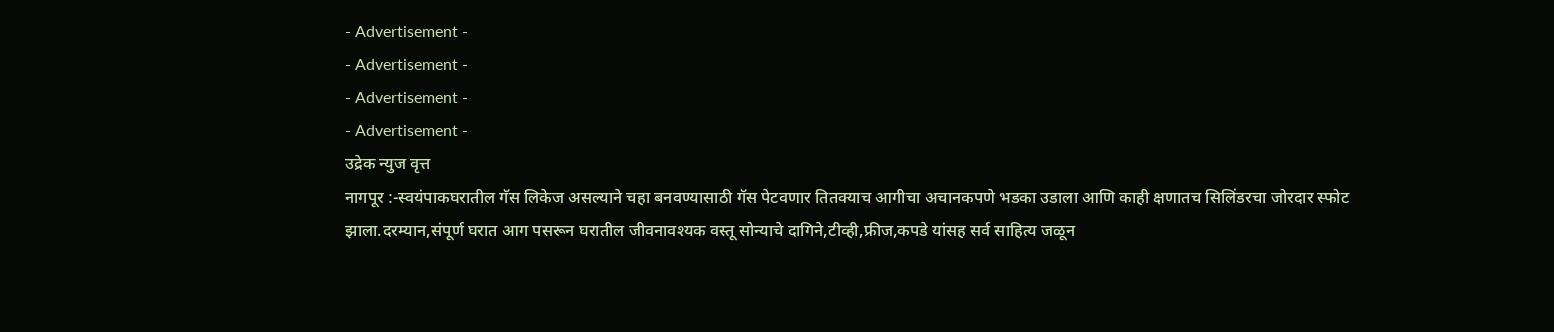- Advertisement -
- Advertisement -
- Advertisement -
- Advertisement -
उद्रेक न्युज वृत्त
नागपूर :-स्वयंपाकघरातील गॅस लिकेज असल्याने चहा बनवण्यासाठी गॅस पेटवणार तितक्याच आगीचा अचानकपणे भडका उडाला आणि काही क्षणातच सिलिंडरचा जोरदार स्फोट झाला.दरम्यान,संपूर्ण घरात आग पसरून घरातील जीवनावश्यक वस्तू सोन्याचे दागिने,टीव्ही,फ्रीज,कपडे यांसह सर्व साहित्य जळून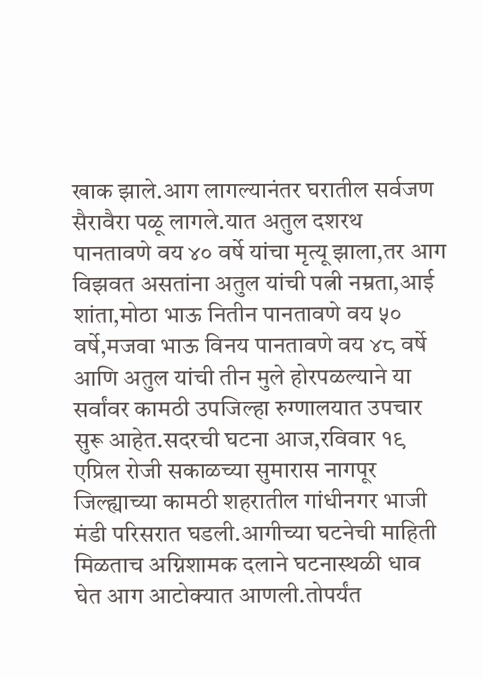खाक झाले.आग लागल्यानंतर घरातील सर्वजण सैरावैरा पळू लागले.यात अतुल दशरथ पानतावणे वय ४० वर्षे यांचा मृत्यू झाला,तर आग विझवत असतांना अतुल यांची पत्नी नम्रता,आई शांता,मोठा भाऊ नितीन पानतावणे वय ५० वर्षे,मजवा भाऊ विनय पानतावणे वय ४८ वर्षे आणि अतुल यांची तीन मुले होरपळल्याने या सर्वांवर कामठी उपजिल्हा रुग्णालयात उपचार सुरू आहेत.सदरची घटना आज,रविवार १९ एप्रिल रोजी सकाळच्या सुमारास नागपूर जिल्ह्याच्या कामठी शहरातील गांधीनगर भाजी मंडी परिसरात घडली.आगीच्या घटनेची माहिती मिळताच अग्निशामक दलाने घटनास्थळी धाव घेत आग आटोक्यात आणली.तोपर्यंत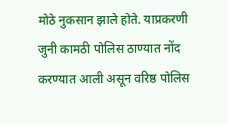मोठे नुकसान झाले होते. याप्रकरणी जुनी कामठी पोलिस ठाण्यात नोंद करण्यात आली असून वरिष्ठ पोलिस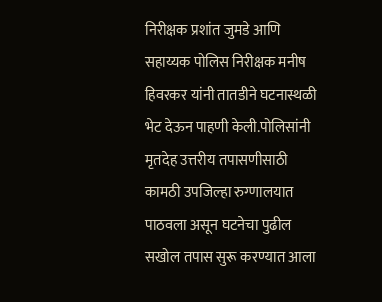निरीक्षक प्रशांत जुमडे आणि सहाय्यक पोलिस निरीक्षक मनीष हिवरकर यांनी तातडीने घटनास्थळी भेट देऊन पाहणी केली.पोलिसांनी मृतदेह उत्तरीय तपासणीसाठी कामठी उपजिल्हा रुग्णालयात पाठवला असून घटनेचा पुढील सखोल तपास सुरू करण्यात आला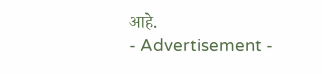आहे.
- Advertisement -